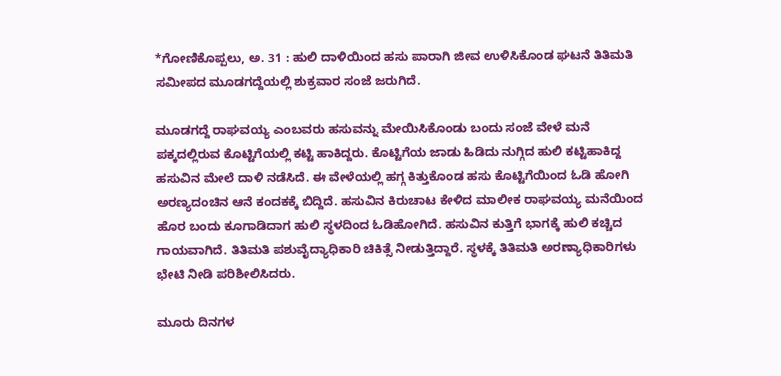*ಗೋಣಿಕೊಪ್ಪಲು, ಅ. 31 : ಹುಲಿ ದಾಳಿಯಿಂದ ಹಸು ಪಾರಾಗಿ ಜೀವ ಉಳಿಸಿಕೊಂಡ ಘಟನೆ ತಿತಿಮತಿ ಸಮೀಪದ ಮೂಡಗದ್ದೆಯಲ್ಲಿ ಶುಕ್ರವಾರ ಸಂಜೆ ಜರುಗಿದೆ.

ಮೂಡಗದ್ದೆ ರಾಘವಯ್ಯ ಎಂಬವರು ಹಸುವನ್ನು ಮೇಯಿಸಿಕೊಂಡು ಬಂದು ಸಂಜೆ ವೇಳೆ ಮನೆ ಪಕ್ಕದಲ್ಲಿರುವ ಕೊಟ್ಟಿಗೆಯಲ್ಲಿ ಕಟ್ಟಿ ಹಾಕಿದ್ದರು. ಕೊಟ್ಟಿಗೆಯ ಜಾಡು ಹಿಡಿದು ನುಗ್ಗಿದ ಹುಲಿ ಕಟ್ಟಿಹಾಕಿದ್ದ ಹಸುವಿನ ಮೇಲೆ ದಾಳಿ ನಡೆಸಿದೆ. ಈ ವೇಳೆಯಲ್ಲಿ ಹಗ್ಗ ಕಿತ್ತುಕೊಂಡ ಹಸು ಕೊಟ್ಟಿಗೆಯಿಂದ ಓಡಿ ಹೋಗಿ ಅರಣ್ಯದಂಚಿನ ಆನೆ ಕಂದಕಕ್ಕೆ ಬಿದ್ದಿದೆ. ಹಸುವಿನ ಕಿರುಚಾಟ ಕೇಳಿದ ಮಾಲೀಕ ರಾಘವಯ್ಯ ಮನೆಯಿಂದ ಹೊರ ಬಂದು ಕೂಗಾಡಿದಾಗ ಹುಲಿ ಸ್ಥಳದಿಂದ ಓಡಿಹೋಗಿದೆ. ಹಸುವಿನ ಕುತ್ತಿಗೆ ಭಾಗಕ್ಕೆ ಹುಲಿ ಕಚ್ಚಿದ ಗಾಯವಾಗಿದೆ. ತಿತಿಮತಿ ಪಶುವೈದ್ಯಾಧಿಕಾರಿ ಚಿಕಿತ್ಸೆ ನೀಡುತ್ತಿದ್ದಾರೆ. ಸ್ಥಳಕ್ಕೆ ತಿತಿಮತಿ ಅರಣ್ಯಾಧಿಕಾರಿಗಳು ಭೇಟಿ ನೀಡಿ ಪರಿಶೀಲಿಸಿದರು.

ಮೂರು ದಿನಗಳ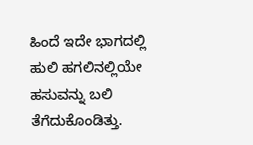ಹಿಂದೆ ಇದೇ ಭಾಗದಲ್ಲಿ ಹುಲಿ ಹಗಲಿನಲ್ಲಿಯೇ ಹಸುವನ್ನು ಬಲಿ ತೆಗೆದುಕೊಂಡಿತ್ತು.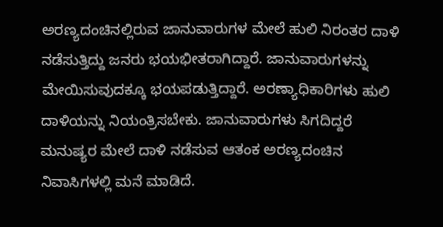ಅರಣ್ಯದಂಚಿನಲ್ಲಿರುವ ಜಾನುವಾರುಗಳ ಮೇಲೆ ಹುಲಿ ನಿರಂತರ ದಾಳಿ ನಡೆಸುತ್ತಿದ್ದು ಜನರು ಭಯಭೀತರಾಗಿದ್ದಾರೆ. ಜಾನುವಾರುಗಳನ್ನು ಮೇಯಿಸುವುದಕ್ಕೂ ಭಯಪಡುತ್ತಿದ್ದಾರೆ. ಅರಣ್ಯಾಧಿಕಾರಿಗಳು ಹುಲಿ ದಾಳಿಯನ್ನು ನಿಯಂತ್ರಿಸಬೇಕು. ಜಾನುವಾರುಗಳು ಸಿಗದಿದ್ದರೆ ಮನುಷ್ಯರ ಮೇಲೆ ದಾಳಿ ನಡೆಸುವ ಆತಂಕ ಅರಣ್ಯದಂಚಿನ ನಿವಾಸಿಗಳಲ್ಲಿ ಮನೆ ಮಾಡಿದೆ.